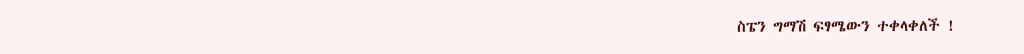ስፔን ግማሽ ፍፃሜውን ተቀላቀለች !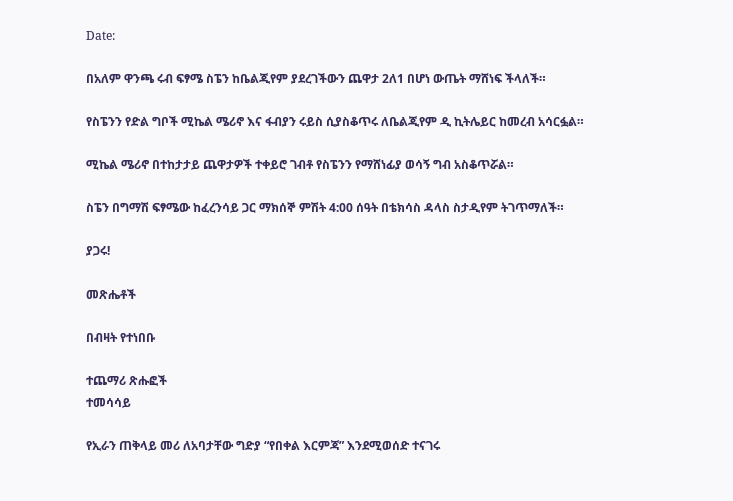Date:

በአለም ዋንጫ ሩብ ፍፃሜ ስፔን ከቤልጂየም ያደረገችውን ጨዋታ 2ለ1 በሆነ ውጤት ማሸነፍ ችላለች።

የስፔንን የድል ግቦች ሚኬል ሜሪኖ እና ፋብያን ሩይስ ሲያስቆጥሩ ለቤልጂየም ዲ ኪትሌይር ከመረብ አሳርፏል።

ሚኬል ሜሪኖ በተከታታይ ጨዋታዎች ተቀይሮ ገብቶ የስፔንን የማሸነፊያ ወሳኝ ግብ አስቆጥሯል።

ስፔን በግማሽ ፍፃሜው ከፈረንሳይ ጋር ማክሰኞ ምሽት 4:00 ሰዓት በቴክሳስ ዳላስ ስታዲየም ትገጥማለች።

ያጋሩ!

መጽሔቶች

በብዛት የተነበቡ

ተጨማሪ ጽሑፎች
ተመሳሳይ

የኢራን ጠቅላይ መሪ ለአባታቸው ግድያ “የበቀል እርምጃ” እንደሚወሰድ ተናገሩ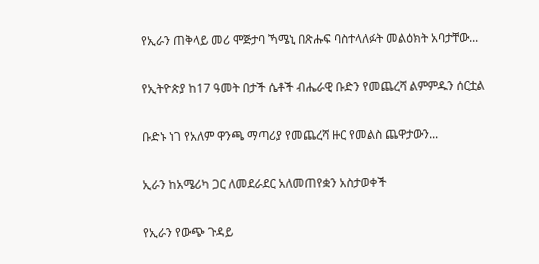የኢራን ጠቅላይ መሪ ሞጅታባ ኻሜኒ በጽሑፍ ባስተላለፉት መልዕክት አባታቸው...

የኢትዮጵያ ከ17 ዓመት በታች ሴቶች ብሔራዊ ቡድን የመጨረሻ ልምምዱን ሰርቷል

ቡድኑ ነገ የአለም ዋንጫ ማጣሪያ የመጨረሻ ዙር የመልስ ጨዋታውን...

ኢራን ከአሜሪካ ጋር ለመደራደር አለመጠየቋን አስታወቀች

የኢራን የውጭ ጉዳይ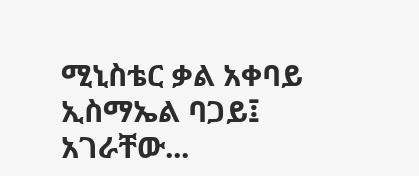ሚኒስቴር ቃል አቀባይ ኢስማኤል ባጋይ፤ አገራቸው...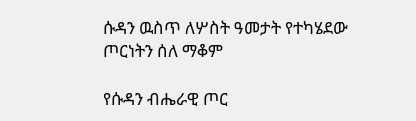ሱዳን ዉስጥ ለሦስት ዓመታት የተካሄደው ጦርነትን ሰለ ማቆም

የሱዳን ብሔራዊ ጦር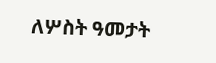ለሦስት ዓመታት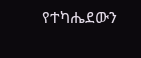የተካሔደውን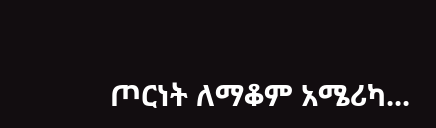ጦርነት ለማቆም አሜሪካ...